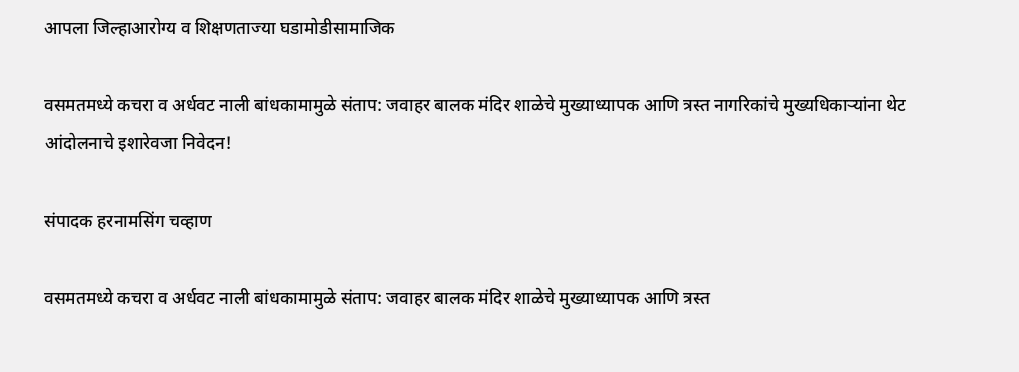आपला जिल्हाआरोग्य व शिक्षणताज्या घडामोडीसामाजिक

वसमतमध्ये कचरा व अर्धवट नाली बांधकामामुळे संताप: जवाहर बालक मंदिर शाळेचे मुख्याध्यापक आणि त्रस्त नागरिकांचे मुख्यधिकाऱ्यांना थेट आंदोलनाचे इशारेवजा निवेदन!

संपादक हरनामसिंग चव्हाण

वसमतमध्ये कचरा व अर्धवट नाली बांधकामामुळे संताप: जवाहर बालक मंदिर शाळेचे मुख्याध्यापक आणि त्रस्त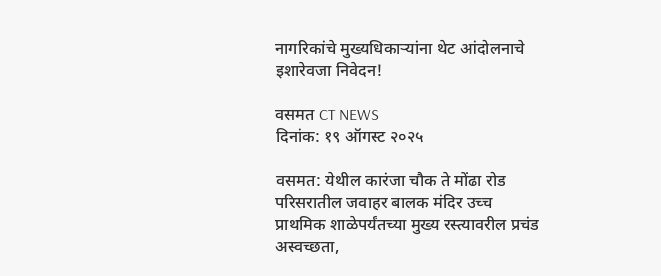नागरिकांचे मुख्यधिकाऱ्यांना थेट आंदोलनाचे इशारेवजा निवेदन!

वसमत CT NEWS
दिनांक: १९ ऑगस्ट २०२५

वसमत: येथील कारंजा चौक ते मोंढा रोड परिसरातील जवाहर बालक मंदिर उच्च प्राथमिक शाळेपर्यंतच्या मुख्य रस्त्यावरील प्रचंड अस्वच्छता,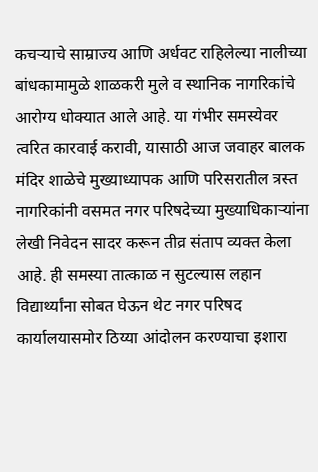कचऱ्याचे साम्राज्य आणि अर्धवट राहिलेल्या नालीच्या बांधकामामुळे शाळकरी मुले व स्थानिक नागरिकांचे आरोग्य धोक्यात आले आहे. या गंभीर समस्येवर त्वरित कारवाई करावी, यासाठी आज जवाहर बालक मंदिर शाळेचे मुख्याध्यापक आणि परिसरातील त्रस्त नागरिकांनी वसमत नगर परिषदेच्या मुख्याधिकाऱ्यांना लेखी निवेदन सादर करून तीव्र संताप व्यक्त केला आहे. ही समस्या तात्काळ न सुटल्यास लहान विद्यार्थ्यांना सोबत घेऊन थेट नगर परिषद कार्यालयासमोर ठिय्या आंदोलन करण्याचा इशारा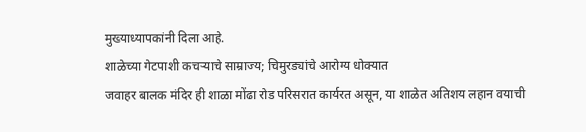मुख्याध्यापकांनी दिला आहे.
शाळेच्या गेटपाशी कचऱ्याचे साम्राज्य; चिमुरड्यांचे आरोग्य धोक्यात
जवाहर बालक मंदिर ही शाळा मोंढा रोड परिसरात कार्यरत असून, या शाळेत अतिशय लहान वयाची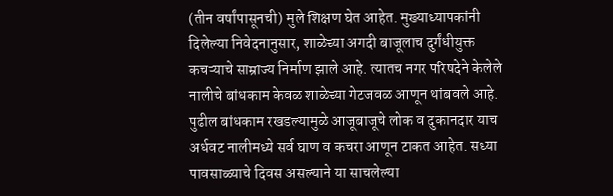(तीन वर्षांपासूनची) मुले शिक्षण घेत आहेत. मुख्याध्यापकांनी दिलेल्या निवेदनानुसार, शाळेच्या अगदी बाजूलाच दुर्गंधीयुक्त कचऱ्याचे साम्राज्य निर्माण झाले आहे. त्यातच नगर परिषदेने केलेले नालीचे बांधकाम केवळ शाळेच्या गेटजवळ आणून थांबवले आहे. पुढील बांधकाम रखडल्यामुळे आजूबाजूचे लोक व दुकानदार याच अर्धवट नालीमध्ये सर्व घाण व कचरा आणून टाकत आहेत. सध्या पावसाळ्याचे दिवस असल्याने या साचलेल्या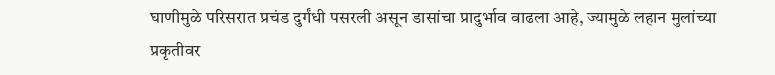घाणीमुळे परिसरात प्रचंड दुर्गंधी पसरली असून डासांचा प्रादुर्भाव वाढला आहे, ज्यामुळे लहान मुलांच्या प्रकृतीवर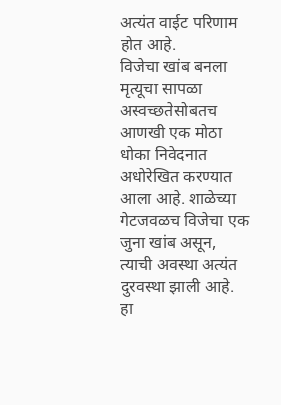अत्यंत वाईट परिणाम होत आहे.
विजेचा खांब बनला मृत्यूचा सापळा
अस्वच्छतेसोबतच आणखी एक मोठा धोका निवेदनात अधोरेखित करण्यात आला आहे. शाळेच्या गेटजवळच विजेचा एक जुना खांब असून, त्याची अवस्था अत्यंत दुरवस्था झाली आहे. हा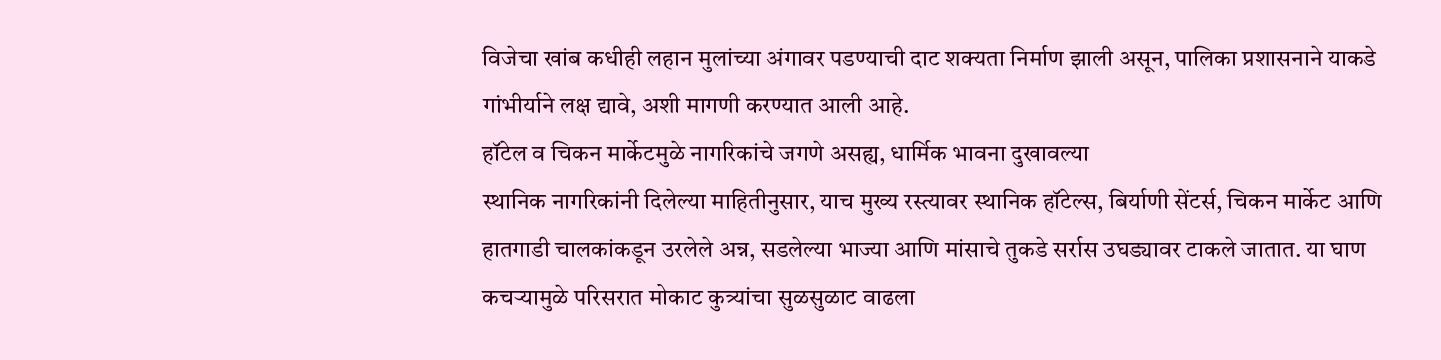विजेचा खांब कधीही लहान मुलांच्या अंगावर पडण्याची दाट शक्यता निर्माण झाली असून, पालिका प्रशासनाने याकडे गांभीर्याने लक्ष द्यावे, अशी मागणी करण्यात आली आहे.
हॉटेल व चिकन मार्केटमुळे नागरिकांचे जगणे असह्य, धार्मिक भावना दुखावल्या
स्थानिक नागरिकांनी दिलेल्या माहितीनुसार, याच मुख्य रस्त्यावर स्थानिक हॉटेल्स, बिर्याणी सेंटर्स, चिकन मार्केट आणि हातगाडी चालकांकडून उरलेले अन्न, सडलेल्या भाज्या आणि मांसाचे तुकडे सर्रास उघड्यावर टाकले जातात. या घाण कचऱ्यामुळे परिसरात मोकाट कुत्र्यांचा सुळसुळाट वाढला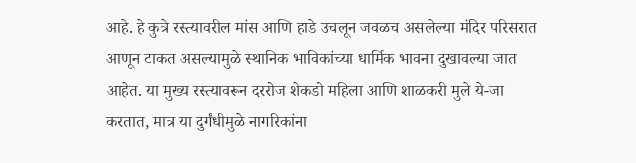आहे. हे कुत्रे रस्त्यावरील मांस आणि हाडे उचलून जवळच असलेल्या मंदिर परिसरात आणून टाकत असल्यामुळे स्थानिक भाविकांच्या धार्मिक भावना दुखावल्या जात आहेत. या मुख्य रस्त्यावरून दररोज शेकडो महिला आणि शाळकरी मुले ये-जा करतात, मात्र या दुर्गंधीमुळे नागरिकांना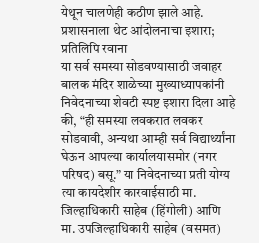येथून चालणेही कठीण झाले आहे.
प्रशासनाला थेट आंदोलनाचा इशारा; प्रतिलिपि रवाना
या सर्व समस्या सोडवण्यासाठी जवाहर बालक मंदिर शाळेच्या मुख्याध्यापकांनी निवेदनाच्या शेवटी स्पष्ट इशारा दिला आहे की, “ही समस्या लवकरात लवकर सोडवावी, अन्यथा आम्ही सर्व विद्यार्थ्यांना घेऊन आपल्या कार्यालयासमोर (नगर परिषद) बसू.” या निवेदनाच्या प्रती योग्य त्या कायदेशीर कारवाईसाठी मा. जिल्हाधिकारी साहेब (हिंगोली) आणि मा. उपजिल्हाधिकारी साहेब (वसमत)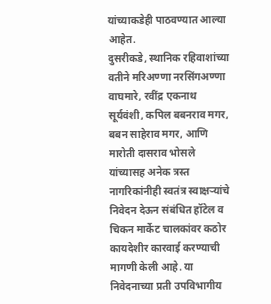यांच्याकडेही पाठवण्यात आल्या आहेत.
दुसरीकडे, स्थानिक रहिवाशांच्या वतीने मरिअण्णा नरसिंगअण्णा वाघमारे, रवींद्र एकनाथ सूर्यवंशी, कपिल बबनराव मगर, बबन साहेराव मगर, आणि मारोती दासराव भोसले यांच्यासह अनेक त्रस्त नागरिकांनीही स्वतंत्र स्वाक्षऱ्यांचे निवेदन देऊन संबंधित हॉटेल व चिकन मार्केट चालकांवर कठोर कायदेशीर कारवाई करण्याची मागणी केली आहे. या निवेदनाच्या प्रती उपविभागीय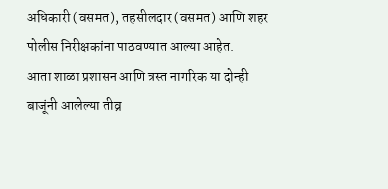अधिकारी (वसमत), तहसीलदार (वसमत) आणि शहर पोलीस निरीक्षकांना पाठवण्यात आल्या आहेत.
आता शाळा प्रशासन आणि त्रस्त नागरिक या दोन्ही बाजूंनी आलेल्या तीव्र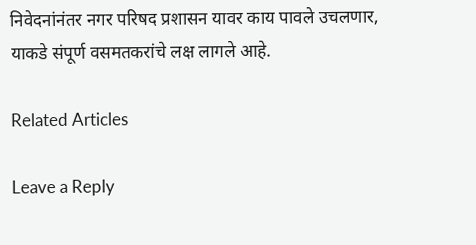निवेदनांनंतर नगर परिषद प्रशासन यावर काय पावले उचलणार, याकडे संपूर्ण वसमतकरांचे लक्ष लागले आहे.

Related Articles

Leave a Reply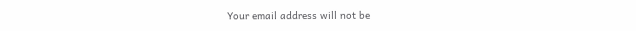Your email address will not be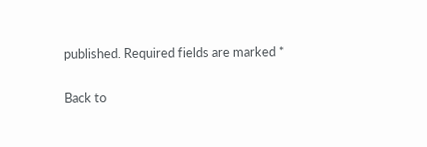published. Required fields are marked *

Back to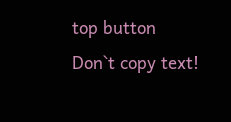top button
Don`t copy text!